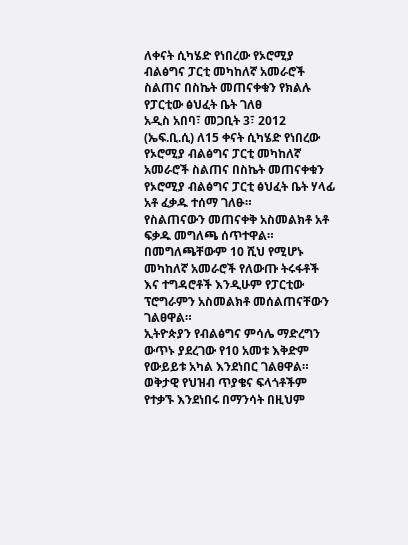ለቀናት ሲካሄድ የነበረው የኦሮሚያ ብልፅግና ፓርቲ መካከለኛ አመራሮች ስልጠና በስኬት መጠናቀቁን የክልሉ የፓርቲው ፅህፈት ቤት ገለፀ
አዲስ አበባ፣ መጋቢት 3፣ 2012 (ኤፍ.ቢ.ሲ) ለ15 ቀናት ሲካሄድ የነበረው የኦሮሚያ ብልፅግና ፓርቲ መካከለኛ አመራሮች ስልጠና በስኬት መጠናቀቁን የኦሮሚያ ብልፅግና ፓርቲ ፅህፈት ቤት ሃላፊ አቶ ፈቃዱ ተሰማ ገለፁ።
የስልጠናውን መጠናቀቅ አስመልክቶ አቶ ፍቃዱ መግለጫ ሰጥተዋል።
በመግለጫቸውም 10 ሺህ የሚሆኑ መካከለኛ አመራሮች የለውጡ ትሩፋቶች እና ተግዳሮቶች እንዲሁም የፓርቲው ፕሮግራምን አስመልክቶ መሰልጠናቸውን ገልፀዋል።
ኢትዮጵያን የብልፅግና ምሳሌ ማድረግን ውጥኑ ያደረገው የ10 አመቱ እቅድም የውይይቱ አካል እንደነበር ገልፀዋል።
ወቅታዊ የህዝብ ጥያቄና ፍላጎቶችም የተቃኙ እንደነበሩ በማንሳት በዚህም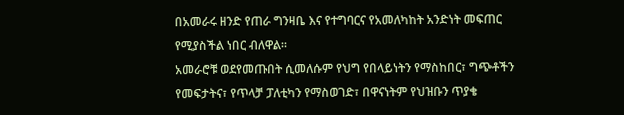በአመራሩ ዘንድ የጠራ ግንዛቤ እና የተግባርና የአመለካከት አንድነት መፍጠር የሚያስችል ነበር ብለዋል።
አመራሮቹ ወደየመጡበት ሲመለሱም የህግ የበላይነትን የማስከበር፣ ግጭቶችን የመፍታትና፣ የጥላቻ ፓለቲካን የማስወገድ፣ በዋናነትም የህዝቡን ጥያቄ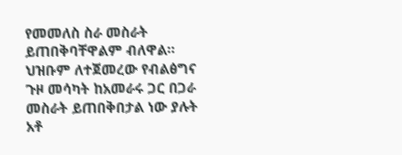የመመለስ ስራ መስራት ይጠበቅባቸዋልም ብለዋል።
ህዝቡም ለተጀመረው የብልፅግና ጉዞ መሳካት ከአመራሩ ጋር በጋራ መስራት ይጠበቅበታል ነው ያሉት አቶ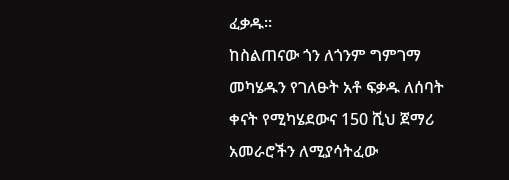ፈቃዱ።
ከስልጠናው ጎን ለጎንም ግምገማ መካሄዱን የገለፁት አቶ ፍቃዱ ለሰባት ቀናት የሚካሄደውና 150 ሺህ ጀማሪ አመራሮችን ለሚያሳትፈው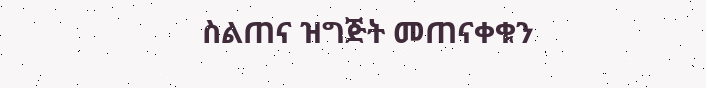ስልጠና ዝግጅት መጠናቀቁን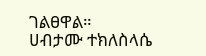ገልፀዋል።
ሀብታሙ ተክለስላሴ